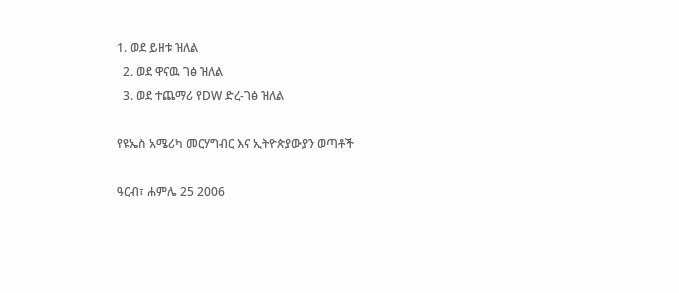1. ወደ ይዘቱ ዝለል
  2. ወደ ዋናዉ ገፅ ዝለል
  3. ወደ ተጨማሪ የDW ድረ-ገፅ ዝለል

የዩኤስ አሜሪካ መርሃግብር እና ኢትዮጵያውያን ወጣቶች

ዓርብ፣ ሐምሌ 25 2006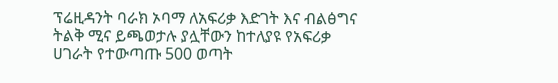ፕሬዚዳንት ባራክ ኦባማ ለአፍሪቃ እድገት እና ብልፅግና ትልቅ ሚና ይጫወታሉ ያሏቸውን ከተለያዩ የአፍሪቃ ሀገራት የተውጣጡ 500 ወጣት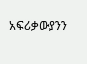አፍሪቃውያንን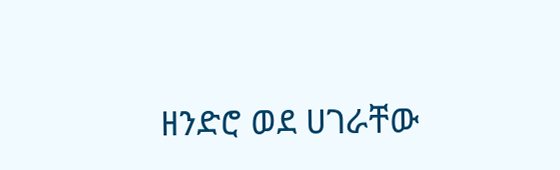ዘንድሮ ወደ ሀገራቸው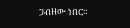ጋብዘው ነበር።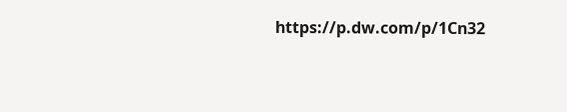https://p.dw.com/p/1Cn32